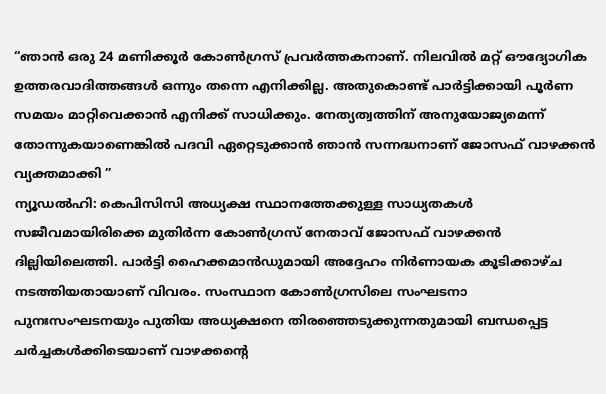“ഞാൻ ഒരു 24 മണിക്കൂർ കോൺഗ്രസ് പ്രവർത്തകനാണ്. നിലവിൽ മറ്റ് ഔദ്യോഗിക ഉത്തരവാദിത്തങ്ങൾ ഒന്നും തന്നെ എനിക്കില്ല. അതുകൊണ്ട് പാർട്ടിക്കായി പൂർണ സമയം മാറ്റിവെക്കാൻ എനിക്ക് സാധിക്കും. നേത്യത്വത്തിന് അനുയോജ്യമെന്ന് തോന്നുകയാണെങ്കിൽ പദവി ഏറ്റെടുക്കാൻ ഞാൻ സന്നദ്ധനാണ് ജോസഫ് വാഴക്കൻ വ്യക്തമാക്കി ”
ന്യൂഡൽഹി: കെപിസിസി അധ്യക്ഷ സ്ഥാനത്തേക്കുള്ള സാധ്യതകൾ സജീവമായിരിക്കെ മുതിർന്ന കോൺഗ്രസ് നേതാവ് ജോസഫ് വാഴക്കൻ ദില്ലിയിലെത്തി. പാർട്ടി ഹൈക്കമാൻഡുമായി അദ്ദേഹം നിർണായക കൂടിക്കാഴ്ച നടത്തിയതായാണ് വിവരം. സംസ്ഥാന കോൺഗ്രസിലെ സംഘടനാ പുനഃസംഘടനയും പുതിയ അധ്യക്ഷനെ തിരഞ്ഞെടുക്കുന്നതുമായി ബന്ധപ്പെട്ട ചർച്ചകൾക്കിടെയാണ് വാഴക്കന്റെ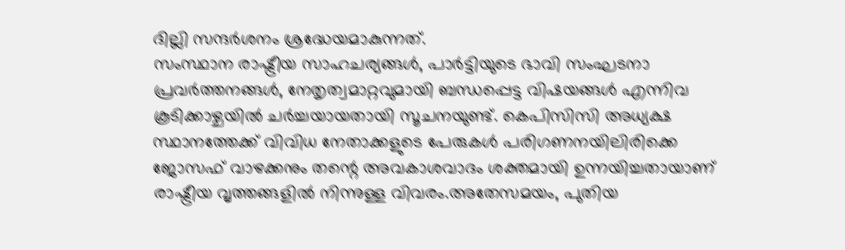ദില്ലി സന്ദർശനം ശ്രദ്ധേയമാകുന്നത്.
സംസ്ഥാന രാഷ്ട്രീയ സാഹചര്യങ്ങൾ, പാർട്ടിയുടെ ഭാവി സംഘടനാ പ്രവർത്തനങ്ങൾ, നേതൃത്വമാറ്റവുമായി ബന്ധപ്പെട്ട വിഷയങ്ങൾ എന്നിവ കൂടിക്കാഴ്ചയിൽ ചർച്ചയായതായി സൂചനയുണ്ട്. കെപിസിസി അധ്യക്ഷ സ്ഥാനത്തേക്ക് വിവിധ നേതാക്കളുടെ പേരുകൾ പരിഗണനയിലിരിക്കെ ജോസഫ് വാഴക്കനും തന്റെ അവകാശവാദം ശക്തമായി ഉന്നയിച്ചതായാണ് രാഷ്ട്രീയ വൃത്തങ്ങളിൽ നിന്നുള്ള വിവരം.അതേസമയം, പുതിയ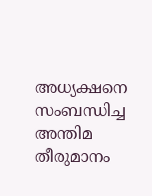അധ്യക്ഷനെ സംബന്ധിച്ച അന്തിമ തീരുമാനം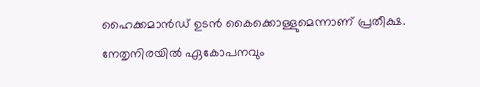ഹൈക്കമാൻഡ് ഉടൻ കൈക്കൊള്ളുമെന്നാണ് പ്രതീക്ഷ. നേതൃനിരയിൽ ഏകോപനവും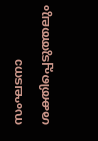സംഘടനാ ശക്തിപ്പെടുത്തലും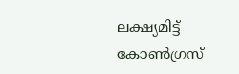ലക്ഷ്യമിട്ട് കോൺഗ്രസ്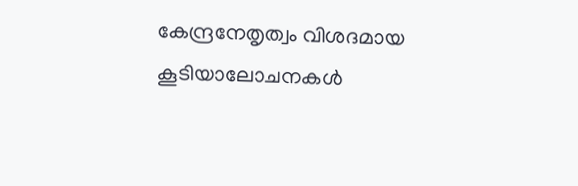കേന്ദ്രനേതൃത്വം വിശദമായ കൂടിയാലോചനകൾ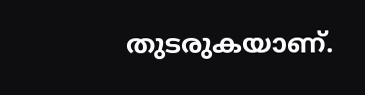തുടരുകയാണ്.